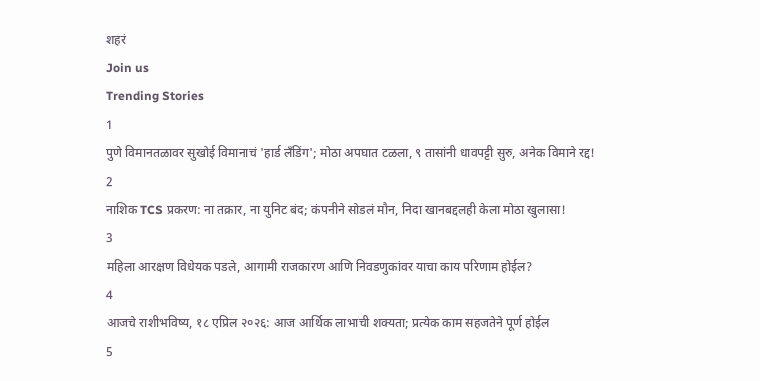शहरं
Join us
Trending Stories
1
पुणे विमानतळावर सुखोई विमानाचं 'हार्ड लँडिंग'; मोठा अपघात टळला, ९ तासांनी धावपट्टी सुरु, अनेक विमाने रद्द!
2
नाशिक TCS प्रकरण: ना तक्रार, ना युनिट बंद; कंपनीने सोडलं मौन, निदा खानबद्दलही केला मोठा खुलासा!
3
महिला आरक्षण विधेयक पडले, आगामी राजकारण आणि निवडणुकांवर याचा काय परिणाम होईल?
4
आजचे राशीभविष्य, १८ एप्रिल २०२६: आज आर्थिक लाभाची शक्यता; प्रत्येक काम सहजतेने पूर्ण होईल
5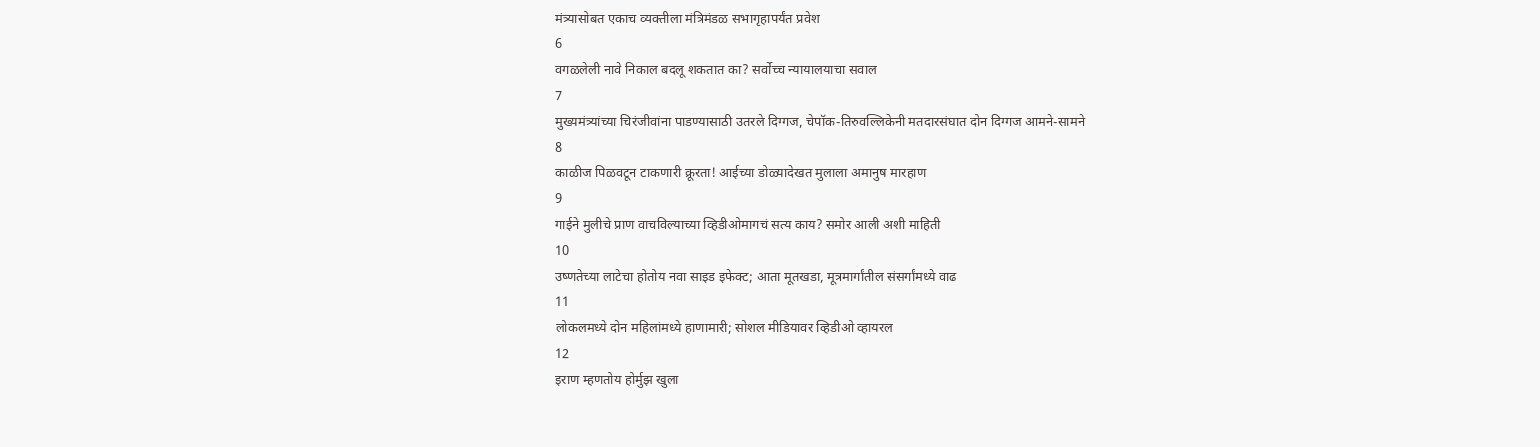मंत्र्यासोबत एकाच व्यक्तीला मंत्रिमंडळ सभागृहापर्यंत प्रवेश
6
वगळलेली नावे निकाल बदलू शकतात का? सर्वोच्च न्यायालयाचा सवाल
7
मुख्यमंत्र्यांच्या चिरंजीवांना पाडण्यासाठी उतरले दिग्गज, चेपॉक-तिरुवल्लिकेनी मतदारसंघात दोन दिग्गज आमने-सामने
8
काळीज पिळवटून टाकणारी क्रूरता! आईच्या डोळ्यादेखत मुलाला अमानुष मारहाण
9
गाईने मुलीचे प्राण वाचविल्याच्या व्हिडीओमागचं सत्य काय? समोर आली अशी माहिती
10
उष्णतेच्या लाटेचा होतोय नवा साइड इफेक्ट; आता मूतखडा, मूत्रमार्गांतील संसर्गांमध्ये वाढ
11
लोकलमध्ये दोन महिलांमध्ये हाणामारी; सोशल मीडियावर व्हिडीओ व्हायरल
12
इराण म्हणतोय होर्मुझ खुला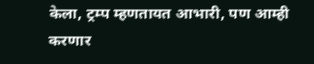केला, ट्रम्प म्हणतायत आभारी, पण आम्ही करणार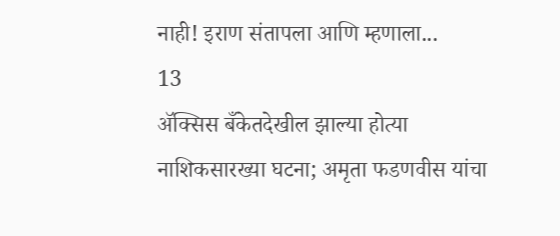नाही! इराण संतापला आणि म्हणाला...
13
ॲक्सिस बँकेतदेखील झाल्या होत्या नाशिकसारख्या घटना; अमृता फडणवीस यांचा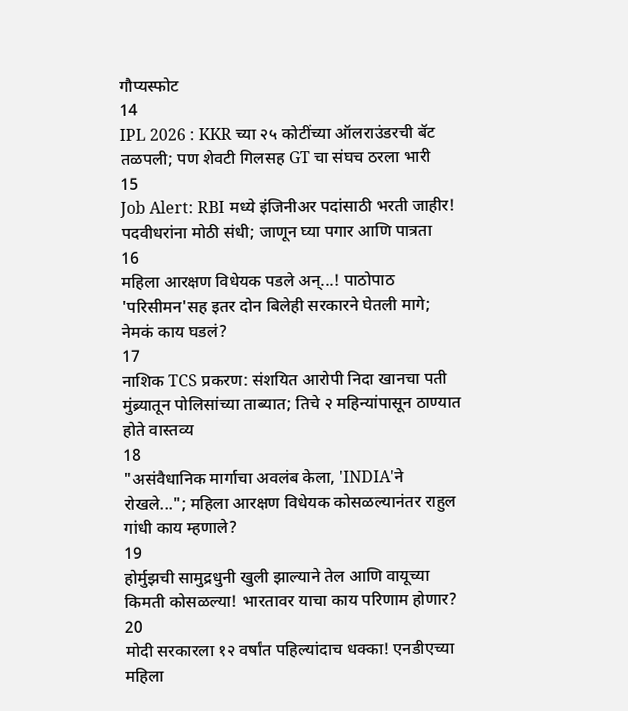गौप्यस्फोट
14
IPL 2026 : KKR च्या २५ कोटींच्या ऑलराउंडरची बॅट तळपली; पण शेवटी गिलसह GT चा संघच ठरला भारी
15
Job Alert: RBI मध्ये इंजिनीअर पदांसाठी भरती जाहीर! पदवीधरांना मोठी संधी; जाणून घ्या पगार आणि पात्रता
16
महिला आरक्षण विधेयक पडले अन्...! पाठोपाठ 'परिसीमन'सह इतर दोन बिलेही सरकारने घेतली मागे; नेमकं काय घडलं?
17
नाशिक TCS प्रकरण: संशयित आरोपी निदा खानचा पती मुंब्र्यातून पोलिसांच्या ताब्यात; तिचे २ महिन्यांपासून ठाण्यात होते वास्तव्य
18
"असंवैधानिक मार्गाचा अवलंब केला, 'INDIA'ने रोखले..."; महिला आरक्षण विधेयक कोसळल्यानंतर राहुल गांधी काय म्हणाले?
19
होर्मुझची सामुद्रधुनी खुली झाल्याने तेल आणि वायूच्या किमती कोसळल्या! भारतावर याचा काय परिणाम होणार?
20
मोदी सरकारला १२ वर्षांत पहिल्यांदाच धक्का! एनडीएच्या महिला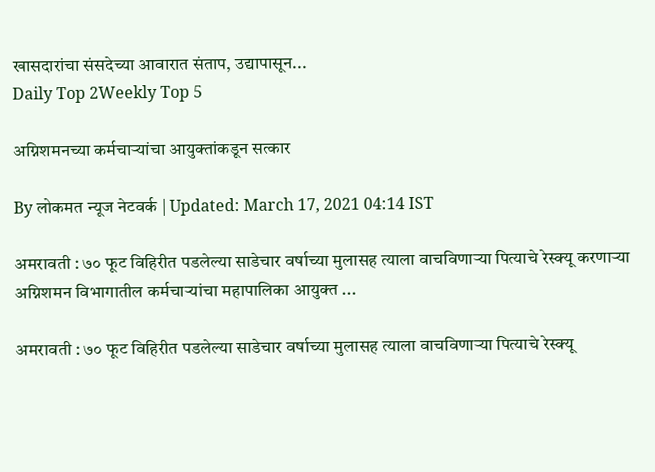खासदारांचा संसदेच्या आवारात संताप, उद्यापासून...
Daily Top 2Weekly Top 5

अग्निशमनच्या कर्मचाऱ्यांचा आयुक्तांकडून सत्कार

By लोकमत न्यूज नेटवर्क | Updated: March 17, 2021 04:14 IST

अमरावती : ७० फूट विहिरीत पडलेल्या साडेचार वर्षाच्या मुलासह त्याला वाचविणाऱ्या पित्याचे रेस्क्यू करणाऱ्या अग्निशमन विभागातील कर्मचाऱ्यांचा महापालिका आयुक्त ...

अमरावती : ७० फूट विहिरीत पडलेल्या साडेचार वर्षाच्या मुलासह त्याला वाचविणाऱ्या पित्याचे रेस्क्यू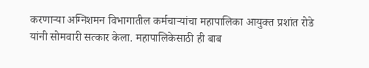करणाऱ्या अग्निशमन विभागातील कर्मचाऱ्यांचा महापालिका आयुक्त प्रशांत रोडे यांनी सोमवारी सत्कार केला. महापालिकेसाठी ही बाब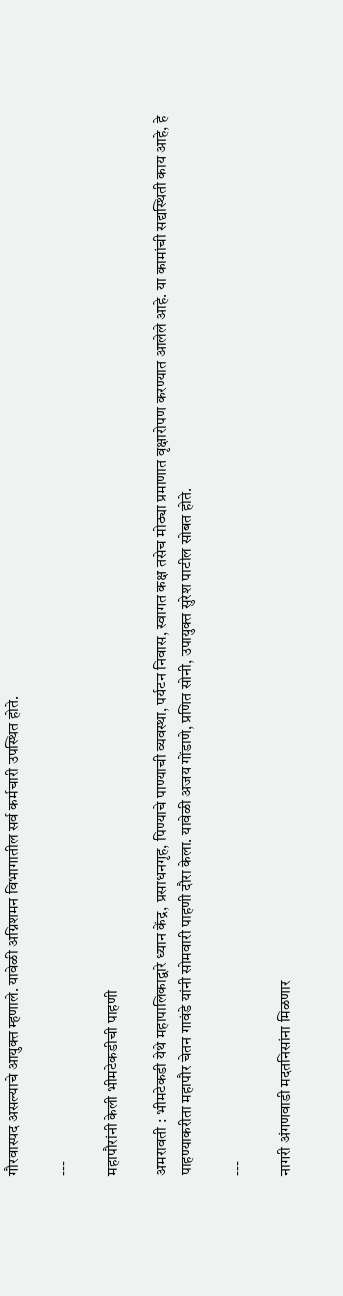गौरवास्पद असल्याचे आयुक्त म्हणाले. यावेळी अग्निशमन विभागातील सर्व कर्मचारी उपस्थित होते.

---

महापौरांनी केली भीमटेकडीची पाहणी

अमरावती : भीमटेकडी येथे महापालिकाद्वारे ध्यान केंद्र, प्रसाधनगृह, पिण्याचे पाण्याची व्यवस्था, पर्यटन निवास, स्वागत कक्ष तसेच मोठ्या प्रमाणात वृक्षारोपण करण्यात आलेले आहे. या कामांची सद्यस्थिती काय आहे, हे पाहण्याकरीता महापौर चेतन गावंडे यांनी सोमवारी पाहणी दौरा केला. यावेळी अजय गोंडाणे, प्रणित सोनी, उपायुक्त सुरेश पाटील सोबत होते.

---

नागरी अंगणवाडी मदतनिसांना मिळणार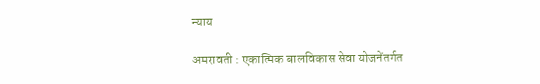न्याय

अमरावती : एकात्मिक बालविकास सेवा योजनेंतर्गत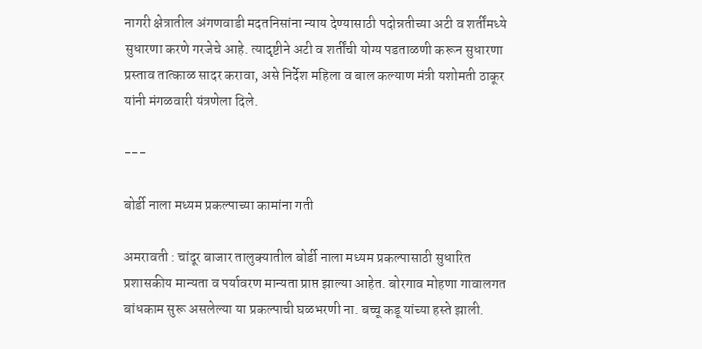नागरी क्षेत्रातील अंगणवाडी मदतनिसांना न्याय देण्यासाठी पदोन्नतीच्या अटी व शर्तींमध्ये सुधारणा करणे गरजेचे आहे. त्यादृष्टीने अटी व शर्तींची योग्य पडताळणी करून सुधारणा प्रस्ताव तात्काळ सादर करावा, असे निर्देश महिला व बाल कल्याण मंत्री यशोमती ठाकूर यांनी मंगळवारी यंत्रणेला दिले.

---

बोर्डी नाला मध्यम प्रकल्पाच्या कामांना गती

अमरावती : चांदूर बाजार तालुक्यातील बोर्डी नाला मध्यम प्रकल्पासाठी सुधारित प्रशासकीय मान्यता व पर्यावरण मान्यता प्राप्त झाल्या आहेत. बोरगाव मोहणा गावालगत बांधकाम सुरू असलेल्या या प्रकल्पाची घळभरणी ना. बच्चू कडू यांच्या हस्ते झाली.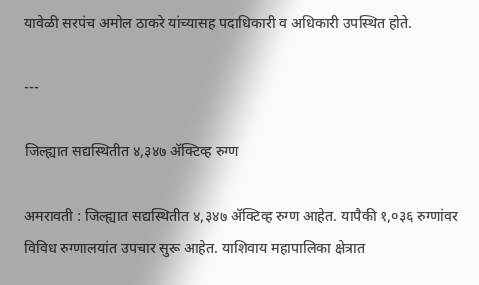यावेळी सरपंच अमोल ठाकरे यांच्यासह पदाधिकारी व अधिकारी उपस्थित होते.

---

जिल्ह्यात सद्यस्थितीत ४,३४७ ॲक्टिव्ह रुग्ण

अमरावती : जिल्ह्यात सद्यस्थितीत ४,३४७ ॲक्टिव्ह रुग्ण आहेत. यापैकी १,०३६ रुग्णांवर विविध रुग्णालयांत उपचार सुरू आहेत. याशिवाय महापालिका क्षेत्रात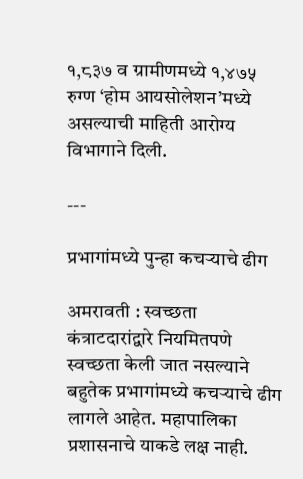१,८३७ व ग्रामीणमध्ये १,४७५ रुग्ण ‘होम आयसोलेशन’मध्ये असल्याची माहिती आरोग्य विभागाने दिली.

---

प्रभागांमध्ये पुन्हा कचऱ्याचे ढीग

अमरावती : स्वच्छता कंत्राटदारांद्वारे नियमितपणे स्वच्छता केली जात नसल्याने बहुतेक प्रभागांमध्ये कचऱ्याचे ढीग लागले आहेत. महापालिका प्रशासनाचे याकडे लक्ष नाही.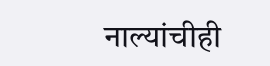नाल्यांचीही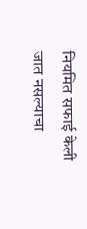नियमित सफाई केली जात नसल्याचा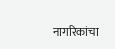नागरिकांचा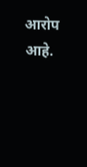आरोप आहे.